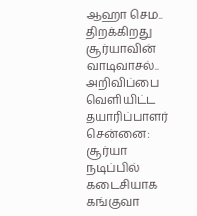ஆஹா செம.. திறக்கிறது சூர்யாவின் வாடிவாசல்.. அறிவிப்பை வெளியிட்ட தயாரிப்பாளர்
சென்னை: சூர்யா நடிப்பில் கடைசியாக கங்குவா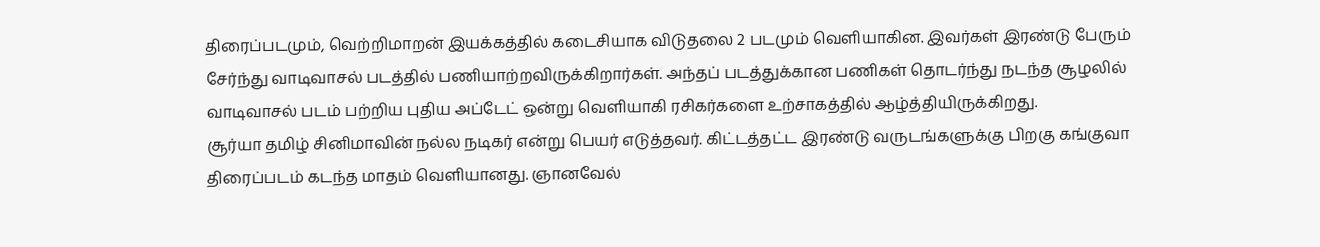திரைப்படமும், வெற்றிமாறன் இயக்கத்தில் கடைசியாக விடுதலை 2 படமும் வெளியாகின. இவர்கள் இரண்டு பேரும் சேர்ந்து வாடிவாசல் படத்தில் பணியாற்றவிருக்கிறார்கள். அந்தப் படத்துக்கான பணிகள் தொடர்ந்து நடந்த சூழலில் வாடிவாசல் படம் பற்றிய புதிய அப்டேட் ஒன்று வெளியாகி ரசிகர்களை உற்சாகத்தில் ஆழ்த்தியிருக்கிறது.
சூர்யா தமிழ் சினிமாவின் நல்ல நடிகர் என்று பெயர் எடுத்தவர். கிட்டத்தட்ட இரண்டு வருடங்களுக்கு பிறகு கங்குவா திரைப்படம் கடந்த மாதம் வெளியானது. ஞானவேல்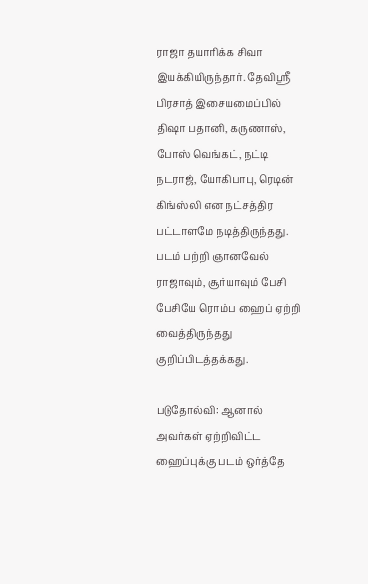ராஜா தயாரிக்க சிவா இயக்கியிருந்தார். தேவிஸ்ரீ பிரசாத் இசையமைப்பில் திஷா பதானி, கருணாஸ், போஸ் வெங்கட், நட்டி நடராஜ், யோகிபாபு, ரெடின் கிங்ஸ்லி என நட்சத்திர பட்டாளமே நடித்திருந்தது. படம் பற்றி ஞானவேல் ராஜாவும், சூர்யாவும் பேசி பேசியே ரொம்ப ஹைப் ஏற்றி வைத்திருந்தது குறிப்பிடத்தக்கது.

படுதோல்வி: ஆனால் அவர்கள் ஏற்றிவிட்ட ஹைப்புக்கு படம் ஒர்த்தே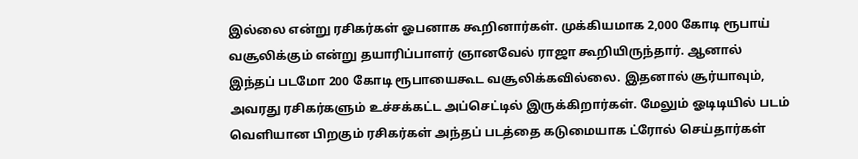இல்லை என்று ரசிகர்கள் ஓபனாக கூறினார்கள். முக்கியமாக 2,000 கோடி ரூபாய் வசூலிக்கும் என்று தயாரிப்பாளர் ஞானவேல் ராஜா கூறியிருந்தார். ஆனால் இந்தப் படமோ 200 கோடி ரூபாயைகூட வசூலிக்கவில்லை. இதனால் சூர்யாவும், அவரது ரசிகர்களும் உச்சக்கட்ட அப்செட்டில் இருக்கிறார்கள். மேலும் ஓடிடியில் படம் வெளியான பிறகும் ரசிகர்கள் அந்தப் படத்தை கடுமையாக ட்ரோல் செய்தார்கள்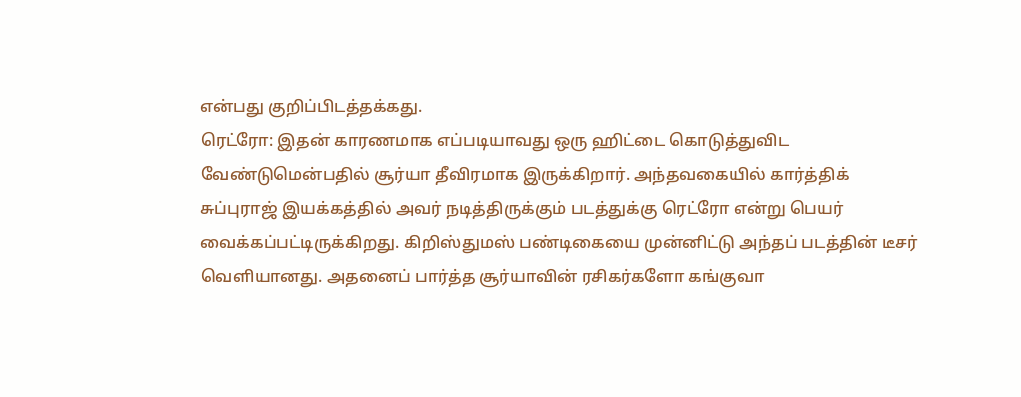என்பது குறிப்பிடத்தக்கது.
ரெட்ரோ: இதன் காரணமாக எப்படியாவது ஒரு ஹிட்டை கொடுத்துவிட வேண்டுமென்பதில் சூர்யா தீவிரமாக இருக்கிறார். அந்தவகையில் கார்த்திக் சுப்புராஜ் இயக்கத்தில் அவர் நடித்திருக்கும் படத்துக்கு ரெட்ரோ என்று பெயர் வைக்கப்பட்டிருக்கிறது. கிறிஸ்துமஸ் பண்டிகையை முன்னிட்டு அந்தப் படத்தின் டீசர் வெளியானது. அதனைப் பார்த்த சூர்யாவின் ரசிகர்களோ கங்குவா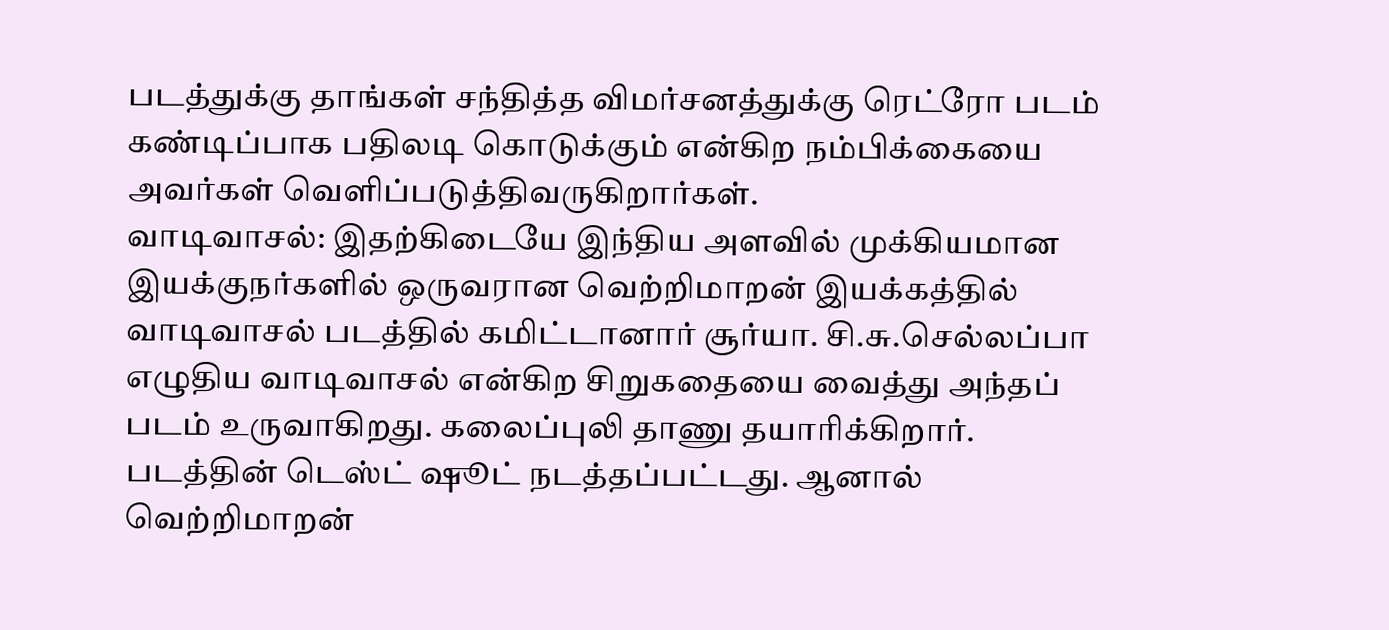படத்துக்கு தாங்கள் சந்தித்த விமர்சனத்துக்கு ரெட்ரோ படம் கண்டிப்பாக பதிலடி கொடுக்கும் என்கிற நம்பிக்கையை அவர்கள் வெளிப்படுத்திவருகிறார்கள்.
வாடிவாசல்: இதற்கிடையே இந்திய அளவில் முக்கியமான இயக்குநர்களில் ஒருவரான வெற்றிமாறன் இயக்கத்தில் வாடிவாசல் படத்தில் கமிட்டானார் சூர்யா. சி.சு.செல்லப்பா எழுதிய வாடிவாசல் என்கிற சிறுகதையை வைத்து அந்தப் படம் உருவாகிறது. கலைப்புலி தாணு தயாரிக்கிறார். படத்தின் டெஸ்ட் ஷூட் நடத்தப்பட்டது. ஆனால் வெற்றிமாறன்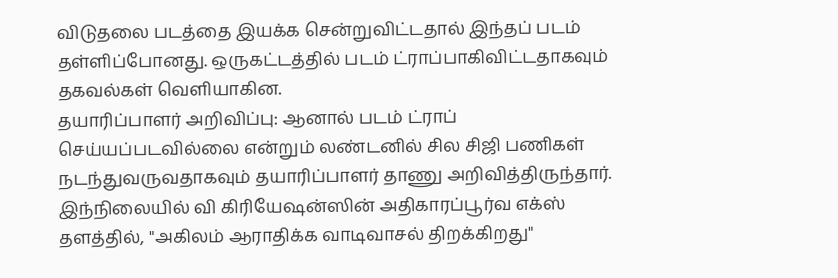விடுதலை படத்தை இயக்க சென்றுவிட்டதால் இந்தப் படம் தள்ளிப்போனது. ஒருகட்டத்தில் படம் ட்ராப்பாகிவிட்டதாகவும் தகவல்கள் வெளியாகின.
தயாரிப்பாளர் அறிவிப்பு: ஆனால் படம் ட்ராப் செய்யப்படவில்லை என்றும் லண்டனில் சில சிஜி பணிகள் நடந்துவருவதாகவும் தயாரிப்பாளர் தாணு அறிவித்திருந்தார். இந்நிலையில் வி கிரியேஷன்ஸின் அதிகாரப்பூர்வ எக்ஸ் தளத்தில், "அகிலம் ஆராதிக்க வாடிவாசல் திறக்கிறது"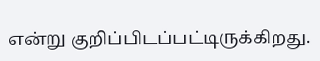என்று குறிப்பிடப்பட்டிருக்கிறது.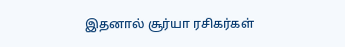இதனால் சூர்யா ரசிகர்கள்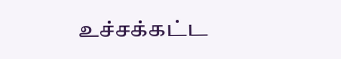உச்சக்கட்ட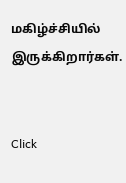மகிழ்ச்சியில் இருக்கிறார்கள்.


Click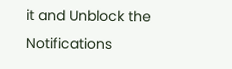it and Unblock the Notifications